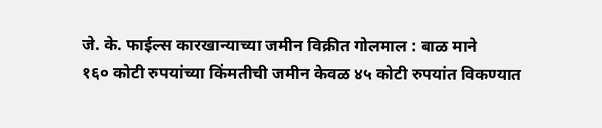जे. के. फाईल्स कारखान्याच्या जमीन विक्रीत गोलमाल : बाळ माने
१६० कोटी रुपयांच्या किंमतीची जमीन केवळ ४५ कोटी रुपयांत विकण्यात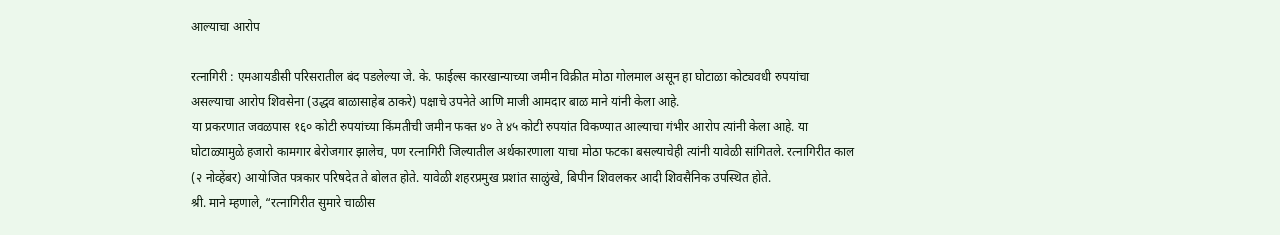आल्याचा आरोप

रत्नागिरी : एमआयडीसी परिसरातील बंद पडलेल्या जे. के. फाईल्स कारखान्याच्या जमीन विक्रीत मोठा गोलमाल असून हा घोटाळा कोट्यवधी रुपयांचा असल्याचा आरोप शिवसेना (उद्धव बाळासाहेब ठाकरे) पक्षाचे उपनेते आणि माजी आमदार बाळ माने यांनी केला आहे.
या प्रकरणात जवळपास १६० कोटी रुपयांच्या किंमतीची जमीन फक्त ४० ते ४५ कोटी रुपयांत विकण्यात आल्याचा गंभीर आरोप त्यांनी केला आहे. या घोटाळ्यामुळे हजारो कामगार बेरोजगार झालेच, पण रत्नागिरी जिल्यातील अर्थकारणाला याचा मोठा फटका बसल्याचेही त्यांनी यावेळी सांगितले. रत्नागिरीत काल (२ नोव्हेंबर) आयोजित पत्रकार परिषदेत ते बोलत होते. यावेळी शहरप्रमुख प्रशांत साळुंखे, बिपीन शिवलकर आदी शिवसैनिक उपस्थित होते.
श्री. माने म्हणाले, “रत्नागिरीत सुमारे चाळीस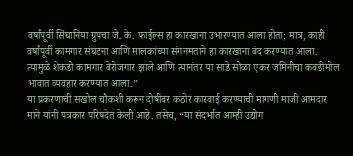वर्षांपूर्वी सिंघानिया ग्रुपचा जे. के. फाईल्स हा कारखाना उभारण्यात आला होता; मात्र, काही वर्षांपूर्वी कामगार संघटना आणि मालकांच्या संगनमताने हा कारखाना बंद करण्यात आला. त्यामुळे शेकडो कामगार बेरोजगार झाले आणि त्यानंतर या साडे सोळा एकर जमिनीचा कवडीमोल भावात व्यवहार करण्यात आला.”
या प्रकरणाची सखोल चौकशी करून दोषींवर कठोर कारवाई करण्याची मागणी माजी आमदार माने यांनी पत्रकार परिषदेत केली आहे. तसेच, “या संदर्भात आम्ही उद्योग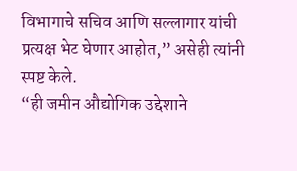विभागाचे सचिव आणि सल्लागार यांची प्रत्यक्ष भेट घेणार आहोत,” असेही त्यांनी स्पष्ट केले.
“ही जमीन औद्योगिक उद्देशाने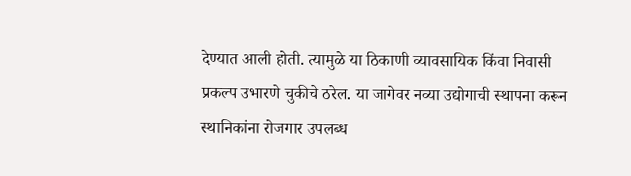देण्यात आली होती. त्यामुळे या ठिकाणी व्यावसायिक किंवा निवासी प्रकल्प उभारणे चुकीचे ठरेल. या जागेवर नव्या उद्योगाची स्थापना करून स्थानिकांना रोजगार उपलब्ध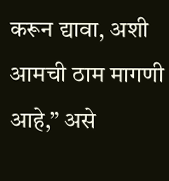करून द्यावा, अशी आमची ठाम मागणी आहे,” असे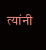त्यांनी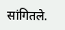सांगितले.